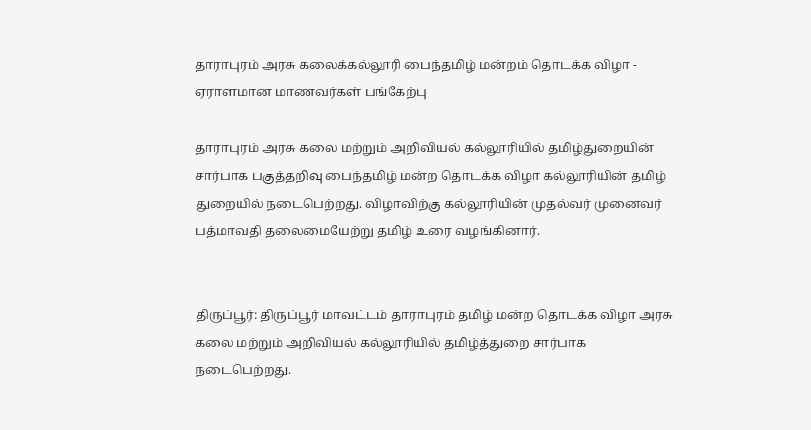தாராபுரம் அரசு கலைக்கல்லூரி பைந்தமிழ் மன்றம் தொடக்க விழா - ஏராளமான மாணவர்கள் பங்கேற்பு

தாராபுரம் அரசு கலை மற்றும் அறிவியல் கல்லூரியில் தமிழ்துறையின் சார்பாக பகுத்தறிவு பைந்தமிழ் மன்ற தொடக்க விழா கல்லூரியின் தமிழ் துறையில் நடைபெற்றது. விழாவிற்கு கல்லூரியின் முதல்வர் முனைவர் பத்மாவதி தலைமையேற்று தமிழ் உரை வழங்கினார்.


திருப்பூர்: திருப்பூர் மாவட்டம் தாராபுரம் தமிழ் மன்ற தொடக்க விழா அரசு கலை மற்றும் அறிவியல் கல்லூரியில் தமிழ்த்துறை சார்பாக நடைபெற்றது.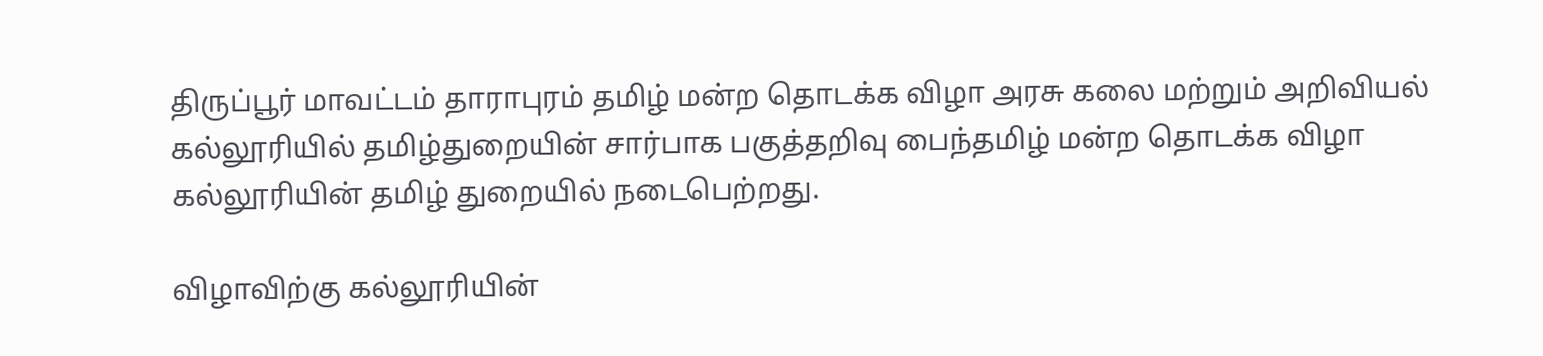திருப்பூர் மாவட்டம் தாராபுரம் தமிழ் மன்ற தொடக்க விழா அரசு கலை மற்றும் அறிவியல் கல்லூரியில் தமிழ்துறையின் சார்பாக பகுத்தறிவு பைந்தமிழ் மன்ற தொடக்க விழா கல்லூரியின் தமிழ் துறையில் நடைபெற்றது.

விழாவிற்கு கல்லூரியின்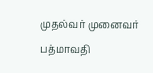முதல்வர் முனைவர் பத்மாவதி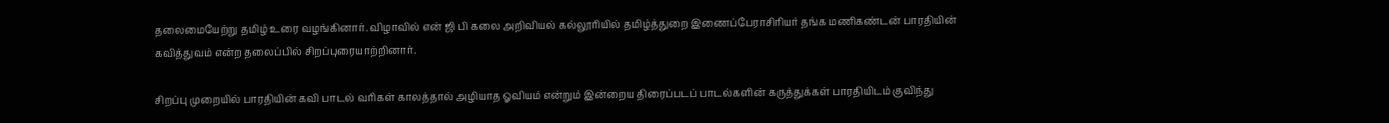தலைமையேற்று தமிழ் உரை வழங்கினார். விழாவில் என் ஜி பி கலை அறிவியல் கல்லூரியில் தமிழ்த்துறை இணைப்பேராசிரியர் தங்க மணிகண்டன் பாரதியின் கவித்துவம் என்ற தலைப்பில் சிறப்புரையாற்றினார்.

சிறப்பு முறையில் பாரதியின் கவி பாடல் வரிகள் காலத்தால் அழியாத ஓவியம் என்றும் இன்றைய திரைப்படப் பாடல்களின் கருத்துக்கள் பாரதியிடம் குவிந்து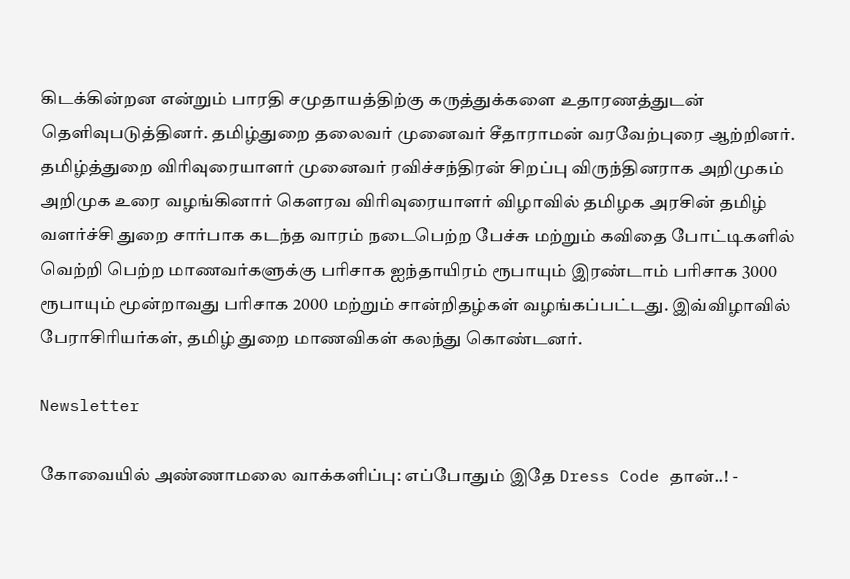கிடக்கின்றன என்றும் பாரதி சமுதாயத்திற்கு கருத்துக்களை உதாரணத்துடன் தெளிவுபடுத்தினர். தமிழ்துறை தலைவர் முனைவர் சீதாராமன் வரவேற்புரை ஆற்றினர். தமிழ்த்துறை விரிவுரையாளர் முனைவர் ரவிச்சந்திரன் சிறப்பு விருந்தினராக அறிமுகம் அறிமுக உரை வழங்கினார் கௌரவ விரிவுரையாளர் விழாவில் தமிழக அரசின் தமிழ் வளர்ச்சி துறை சார்பாக கடந்த வாரம் நடைபெற்ற பேச்சு மற்றும் கவிதை போட்டிகளில் வெற்றி பெற்ற மாணவர்களுக்கு பரிசாக ஐந்தாயிரம் ரூபாயும் இரண்டாம் பரிசாக 3000 ரூபாயும் மூன்றாவது பரிசாக 2000 மற்றும் சான்றிதழ்கள் வழங்கப்பட்டது. இவ்விழாவில் பேராசிரியர்கள், தமிழ் துறை மாணவிகள் கலந்து கொண்டனர்.

Newsletter

கோவையில் அண்ணாமலை வாக்களிப்பு: எப்போதும் இதே Dress Code தான்..! -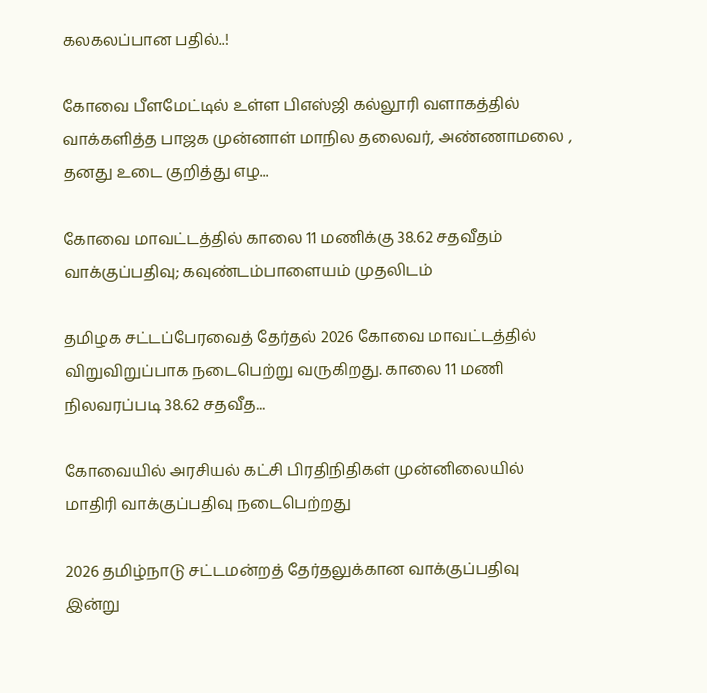கலகலப்பான பதில்..!

கோவை பீளமேட்டில் உள்ள பிஎஸ்ஜி கல்லூரி வளாகத்தில் வாக்களித்த பாஜக முன்னாள் மாநில தலைவர், அண்ணாமலை , தனது உடை குறித்து எழ...

கோவை மாவட்டத்தில் காலை 11 மணிக்கு 38.62 சதவீதம் வாக்குப்பதிவு; கவுண்டம்பாளையம் முதலிடம்

தமிழக சட்டப்பேரவைத் தேர்தல் 2026 கோவை மாவட்டத்தில் விறுவிறுப்பாக நடைபெற்று வருகிறது. காலை 11 மணி நிலவரப்படி 38.62 சதவீத...

கோவையில் அரசியல் கட்சி பிரதிநிதிகள் முன்னிலையில் மாதிரி வாக்குப்பதிவு நடைபெற்றது

2026 தமிழ்நாடு சட்டமன்றத் தேர்தலுக்கான வாக்குப்பதிவு இன்று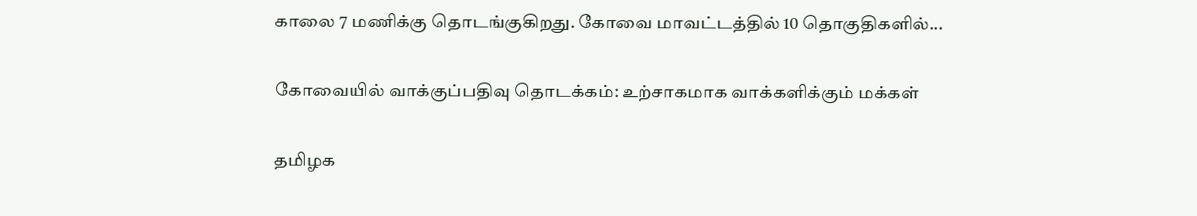காலை 7 மணிக்கு தொடங்குகிறது. கோவை மாவட்டத்தில் 10 தொகுதிகளில்...

கோவையில் வாக்குப்பதிவு தொடக்கம்: உற்சாகமாக வாக்களிக்கும் மக்கள்

தமிழக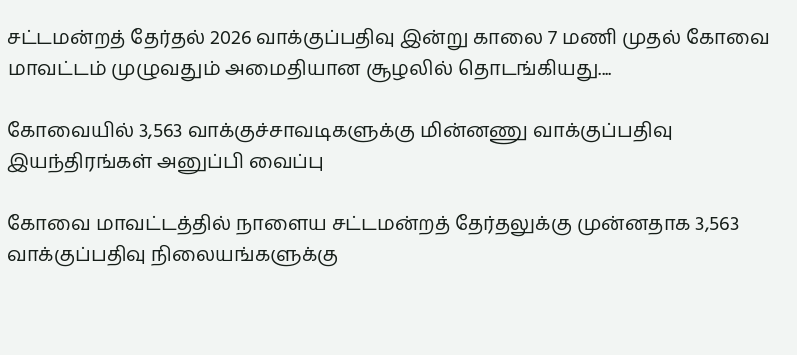சட்டமன்றத் தேர்தல் 2026 வாக்குப்பதிவு இன்று காலை 7 மணி முதல் கோவை மாவட்டம் முழுவதும் அமைதியான சூழலில் தொடங்கியது....

கோவையில் 3,563 வாக்குச்சாவடிகளுக்கு மின்னணு வாக்குப்பதிவு இயந்திரங்கள் அனுப்பி வைப்பு

கோவை மாவட்டத்தில் நாளைய சட்டமன்றத் தேர்தலுக்கு முன்னதாக 3,563 வாக்குப்பதிவு நிலையங்களுக்கு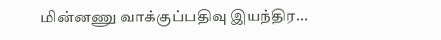மின்னணு வாக்குப்பதிவு இயந்திர...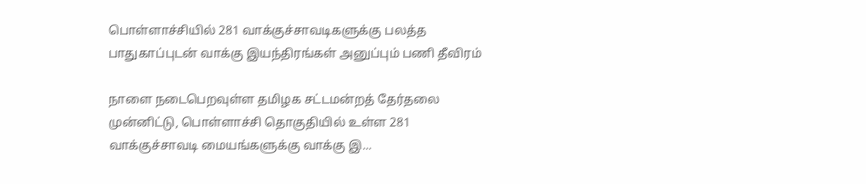பொள்ளாச்சியில் 281 வாக்குச்சாவடிகளுக்கு பலத்த பாதுகாப்புடன் வாக்கு இயந்திரங்கள் அனுப்பும் பணி தீவிரம்

நாளை நடைபெறவுள்ள தமிழக சட்டமன்றத் தேர்தலை முன்னிட்டு, பொள்ளாச்சி தொகுதியில் உள்ள 281 வாக்குச்சாவடி மையங்களுக்கு வாக்கு இ...